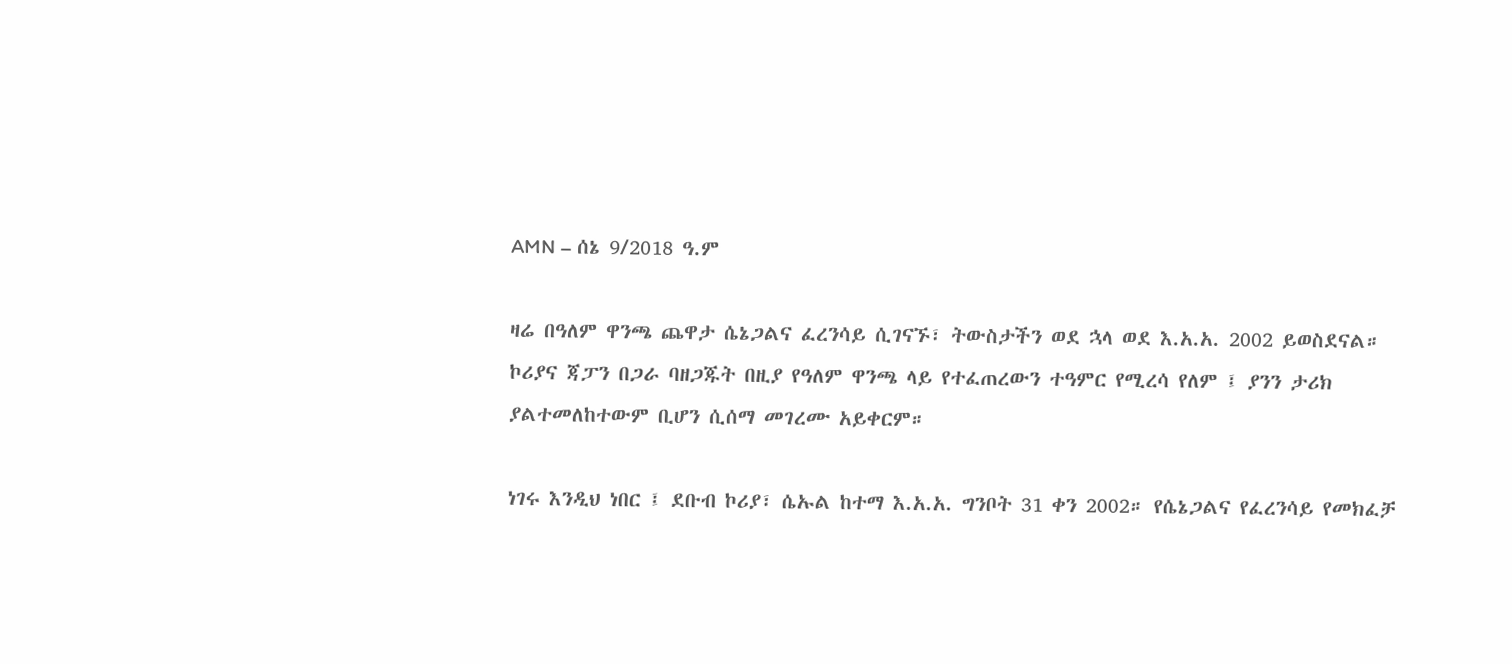AMN – ሰኔ 9/2018 ዓ.ም

ዛሬ በዓለም ዋንጫ ጨዋታ ሴኔጋልና ፈረንሳይ ሲገናኙ፣ ትውስታችን ወደ ኋላ ወደ እ.አ.አ. 2002 ይወስደናል።
ኮሪያና ጃፓን በጋራ ባዘጋጁት በዚያ የዓለም ዋንጫ ላይ የተፈጠረውን ተዓምር የሚረሳ የለም ፤ ያንን ታሪክ ያልተመለከተውም ቢሆን ሲሰማ መገረሙ አይቀርም።

ነገሩ እንዲህ ነበር ፤ ደቡብ ኮሪያ፣ ሴኡል ከተማ እ.አ.አ. ግንቦት 31 ቀን 2002። የሴኔጋልና የፈረንሳይ የመክፈቻ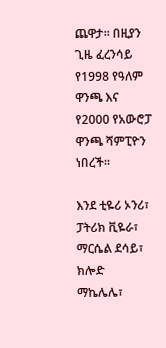ጨዋታ። በዚያን ጊዜ ፈረንሳይ የ1998 የዓለም ዋንጫ እና የ2000 የአውሮፓ ዋንጫ ሻምፒዮን ነበረች።

እንደ ቲዬሪ ኦንሪ፣ ፓትሪክ ቪዬራ፣ ማርሴል ደሳይ፣ ክሎድ ማኬሌሌ፣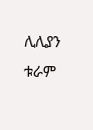ሊሊያን ቱራም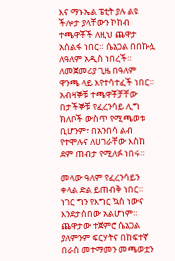እና ማኑኤል ፔቲት ያሉ ልዩ ችሎታ ያላቸውን ኮከብ ተጫዋቾች ለዚህ ጨዋታ አሰልፋ ነበር። ሴኔጋል በበኩሏ ለዓለም አዲስ ነበረች።
ለመጀመሪያ ጊዜ በዓለም ዋንጫ ላይ እየተሳተፈች ነበር። አብዛኞቹ ተጫዋቾቻቸው በታችኞቹ የፈረንሳይ ሊግ ክለቦች ውስጥ የሚጫወቱ ቢሆንም፣ በአንበሳ ልብ የተሞሉና ለሀገራቸው እስከ ደም ጠብታ የሚለፉ ነበሩ።

መላው ዓለም የፈረንሳይን ቀላል ድል ይጠብቅ ነበር። ነገር ግን የእግር ኳስ ነውና እንደታሰበው አልሆነም። ጨዋታው ተጀምሮ ሴኔጋል ያለምንም ፍርሃትና በከፍተኛ በራስ መተማመን መጫወቷን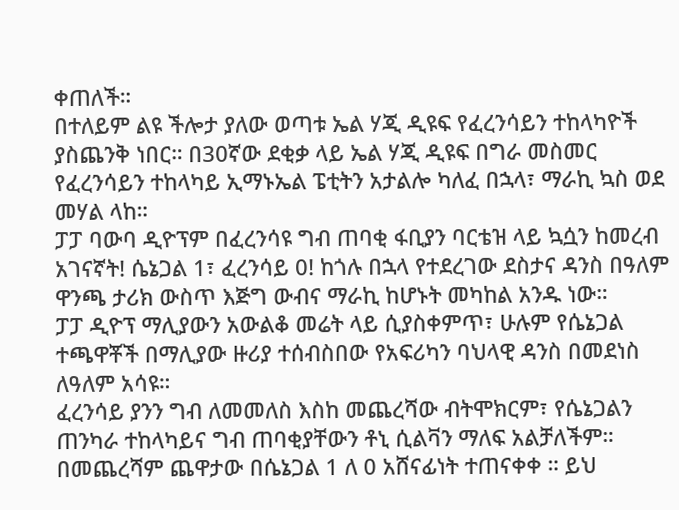ቀጠለች።
በተለይም ልዩ ችሎታ ያለው ወጣቱ ኤል ሃጂ ዲዩፍ የፈረንሳይን ተከላካዮች ያስጨንቅ ነበር። በ30ኛው ደቂቃ ላይ ኤል ሃጂ ዲዩፍ በግራ መስመር የፈረንሳይን ተከላካይ ኢማኑኤል ፔቲትን አታልሎ ካለፈ በኋላ፣ ማራኪ ኳስ ወደ መሃል ላከ።
ፓፓ ባውባ ዲዮፕም በፈረንሳዩ ግብ ጠባቂ ፋቢያን ባርቴዝ ላይ ኳሷን ከመረብ አገናኛት! ሴኔጋል 1፣ ፈረንሳይ 0! ከጎሉ በኋላ የተደረገው ደስታና ዳንስ በዓለም ዋንጫ ታሪክ ውስጥ እጅግ ውብና ማራኪ ከሆኑት መካከል አንዱ ነው።
ፓፓ ዲዮፕ ማሊያውን አውልቆ መሬት ላይ ሲያስቀምጥ፣ ሁሉም የሴኔጋል ተጫዋቾች በማሊያው ዙሪያ ተሰብስበው የአፍሪካን ባህላዊ ዳንስ በመደነስ ለዓለም አሳዩ።
ፈረንሳይ ያንን ግብ ለመመለስ እስከ መጨረሻው ብትሞክርም፣ የሴኔጋልን ጠንካራ ተከላካይና ግብ ጠባቂያቸውን ቶኒ ሲልቫን ማለፍ አልቻለችም።
በመጨረሻም ጨዋታው በሴኔጋል 1 ለ 0 አሸናፊነት ተጠናቀቀ ። ይህ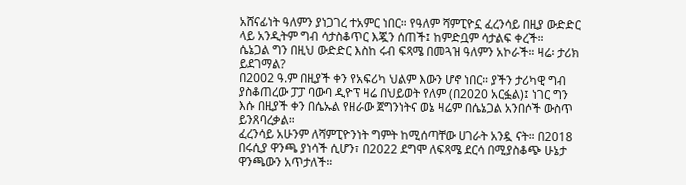አሸናፊነት ዓለምን ያነጋገረ ተአምር ነበር። የዓለም ሻምፒዮኗ ፈረንሳይ በዚያ ውድድር ላይ አንዲትም ግብ ሳታስቆጥር እጇን ሰጠች፤ ከምድቧም ሳታልፍ ቀረች።
ሴኔጋል ግን በዚህ ውድድር እስከ ሩብ ፍጻሜ በመጓዝ ዓለምን አኮራች። ዛሬ፡ ታሪክ ይደገማል?
በ2002 ዓ.ም በዚያች ቀን የአፍሪካ ህልም እውን ሆኖ ነበር። ያችን ታሪካዊ ግብ ያስቆጠረው ፓፓ ባውባ ዲዮፕ ዛሬ በህይወት የለም (በ2020 አርፏል)፤ ነገር ግን እሱ በዚያች ቀን በሴኡል የዘራው ጀግንነትና ወኔ ዛሬም በሴኔጋል አንበሶች ውስጥ ይንጸባረቃል።
ፈረንሳይ አሁንም ለሻምፒዮንነት ግምት ከሚሰጣቸው ሀገራት አንዷ ናት። በ2018 በሩሲያ ዋንጫ ያነሳች ሲሆን፣ በ2022 ደግሞ ለፍጻሜ ደርሳ በሚያስቆጭ ሁኔታ ዋንጫውን አጥታለች።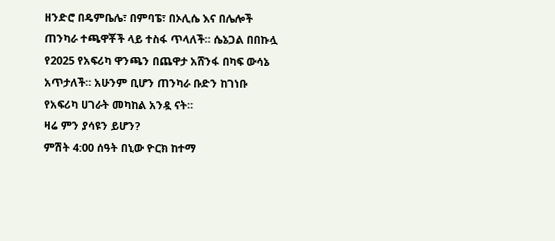ዘንድሮ በዴምቤሌ፣ በምባፔ፣ በኦሊሴ እና በሌሎች ጠንካራ ተጫዋቾች ላይ ተስፋ ጥላለች። ሴኔጋል በበኩሏ የ2025 የአፍሪካ ዋንጫን በጨዋታ አሸንፋ በካፍ ውሳኔ አጥታለች። አሁንም ቢሆን ጠንካራ ቡድን ከገነቡ የአፍሪካ ሀገራት መካከል አንዷ ናት።
ዛሬ ምን ያሳዩን ይሆን?
ምሽት 4:00 ሰዓት በኒው ዮርክ ከተማ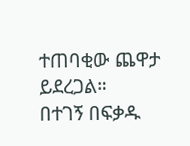ተጠባቂው ጨዋታ ይደረጋል።
በተገኝ በፍቃዱ